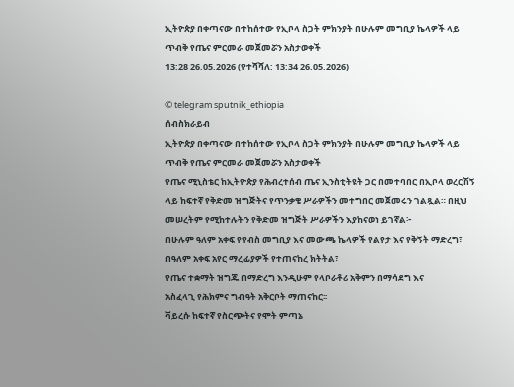ኢትዮጵያ በቀጣናው በተከሰተው የኢቦላ ስጋት ምክንያት በሁሉም መግቢያ ኬላዎች ላይ ጥብቅ የጤና ምርመራ መጀመሯን አስታወቀች
13:28 26.05.2026 (የተሻሻለ: 13:34 26.05.2026)

© telegram sputnik_ethiopia
ሰብስክራይብ
ኢትዮጵያ በቀጣናው በተከሰተው የኢቦላ ስጋት ምክንያት በሁሉም መግቢያ ኬላዎች ላይ ጥብቅ የጤና ምርመራ መጀመሯን አስታወቀች
የጤና ሚኒስቴር ከኢትዮጵያ የሕብረተሰብ ጤና ኢንስቲትዩት ጋር በመተባበር በኢቦላ ወረርሽኝ ላይ ከፍተኛ የቅድመ ዝግጅትና የጥንቃቄ ሥራዎችን መተግበር መጀመሩን ገልጿል። በዚህ መሠረትም የሚከተሉትን የቅድመ ዝግጅት ሥራዎችን እያከናወነ ይገኛል፦
በሁሉም ዓለም አቀፍ የየብስ መግቢያ እና መውጫ ኬላዎች የልየታ እና የቅኝት ማድረግ፣
በዓለም አቀፍ አየር ማረፊያዎች የተጠናከረ ክትትል፣
የጤና ተቋማት ዝግጁ በማድረግ እንዲሁም የላቦራቶሪ አቅምን በማሳደግ እና
አስፈላጊ የሕክምና ግብዓት አቅርቦት ማጠናከር፡፡
ቫይረሱ ከፍተኛ የስርጭትና የሞት ምጣኔ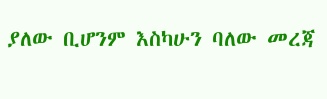ያለው ቢሆንም እስካሁን ባለው መረጃ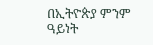በኢትዮጵያ ምንም ዓይነት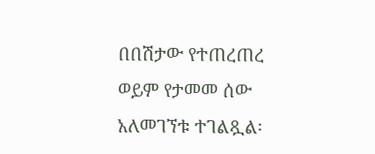በበሽታው የተጠረጠረ ወይም የታመመ ሰው አለመገኘቱ ተገልጿል፡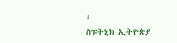፡
ስፑትኒክ ኢትዮጵያ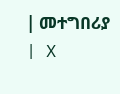| መተግበሪያ | X